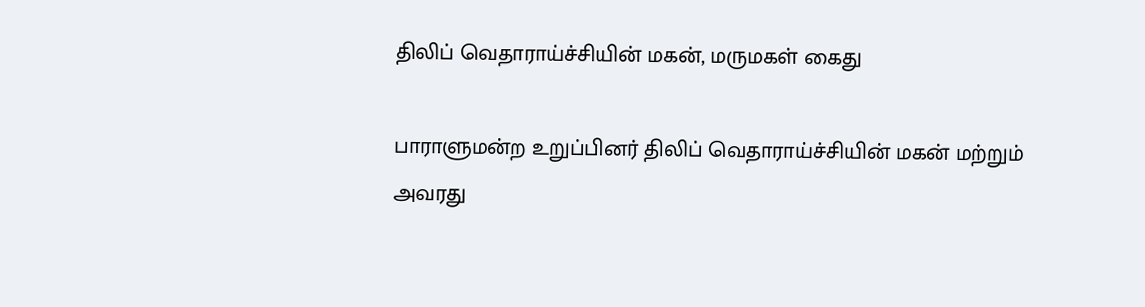திலிப் வெதாராய்ச்சியின் மகன், மருமகள் கைது

பாராளுமன்ற உறுப்பினர் திலிப் வெதாராய்ச்சியின் மகன் மற்றும் அவரது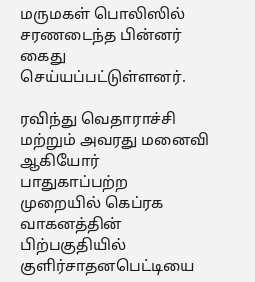மருமகள் பொலிஸில் சரணடைந்த பின்னர் கைது செய்யப்பட்டுள்ளனர்.

ரவிந்து வெதாராச்சி மற்றும் அவரது மனைவி ஆகியோர் பாதுகாப்பற்ற முறையில் கெப்ரக வாகனத்தின் பிற்பகுதியில் குளிர்சாதனபெட்டியை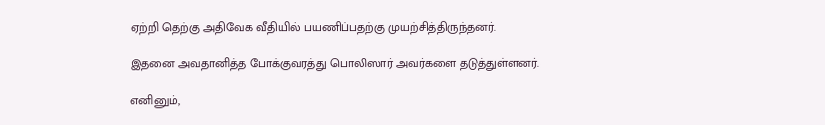ஏற்றி தெற்கு அதிவேக வீதியில் பயணிப்பதற்கு முயற்சித்திருந்தனர்.

இதனை அவதானித்த போக்குவரத்து பொலிஸார் அவர்களை தடுத்துள்ளனர்.

எனினும்,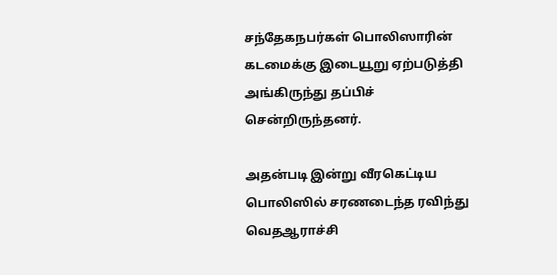சந்தேகநபர்கள் பொலிஸாரின் கடமைக்கு இடையூறு ஏற்படுத்தி அங்கிருந்து தப்பிச் சென்றிருந்தனர்.

அதன்படி இன்று வீரகெட்டிய பொலிஸில் சரணடைந்த ரவிந்து வெதஆராச்சி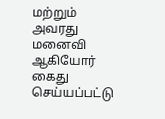மற்றும் அவரது மனைவி ஆகியோர் கைது செய்யப்பட்டு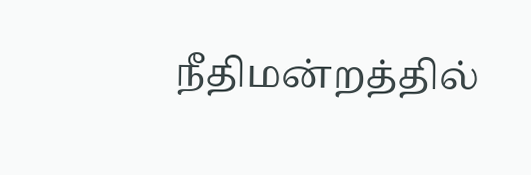நீதிமன்றத்தில்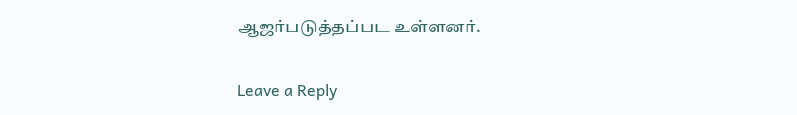ஆஜர்படுத்தப்பட உள்ளனர்.

Leave a Reply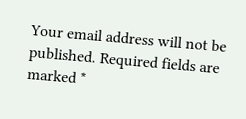Your email address will not be published. Required fields are marked *